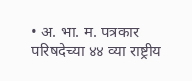• अ. भा. म. पत्रकार परिषदेच्या ४४ व्या राष्ट्रीय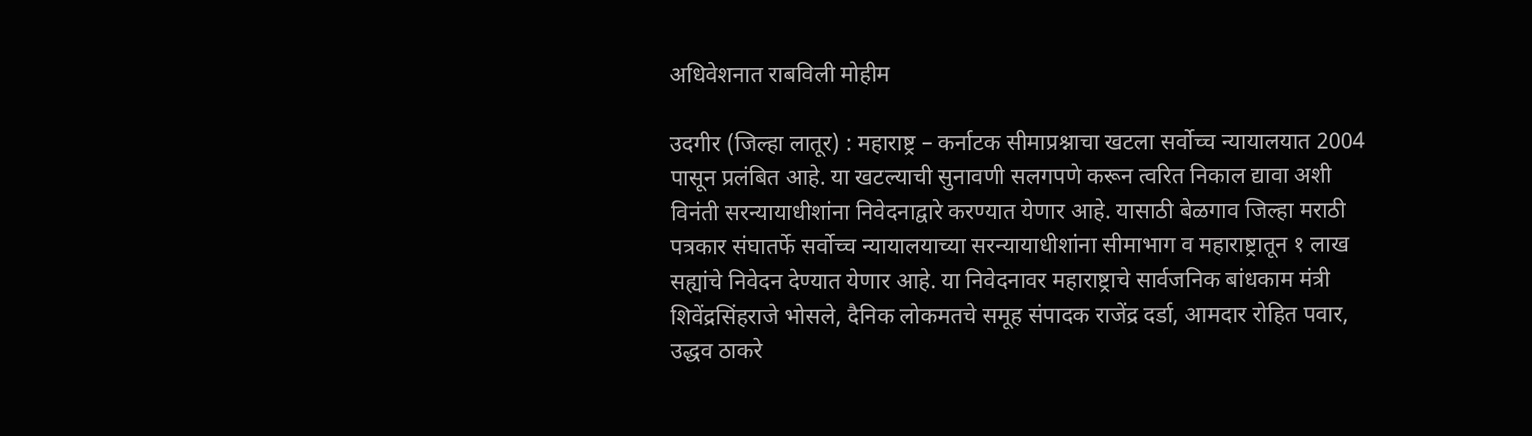अधिवेशनात राबविली मोहीम

उदगीर (जिल्हा लातूर) : महाराष्ट्र – कर्नाटक सीमाप्रश्नाचा खटला सर्वोच्च न्यायालयात 2004 पासून प्रलंबित आहे. या खटल्याची सुनावणी सलगपणे करून त्वरित निकाल द्यावा अशी विनंती सरन्यायाधीशांना निवेदनाद्वारे करण्यात येणार आहे. यासाठी बेळगाव जिल्हा मराठी पत्रकार संघातर्फे सर्वोच्च न्यायालयाच्या सरन्यायाधीशांना सीमाभाग व महाराष्ट्रातून १ लाख सह्यांचे निवेदन देण्यात येणार आहे. या निवेदनावर महाराष्ट्राचे सार्वजनिक बांधकाम मंत्री शिवेंद्रसिंहराजे भोसले, दैनिक लोकमतचे समूह संपादक राजेंद्र दर्डा, आमदार रोहित पवार, उद्धव ठाकरे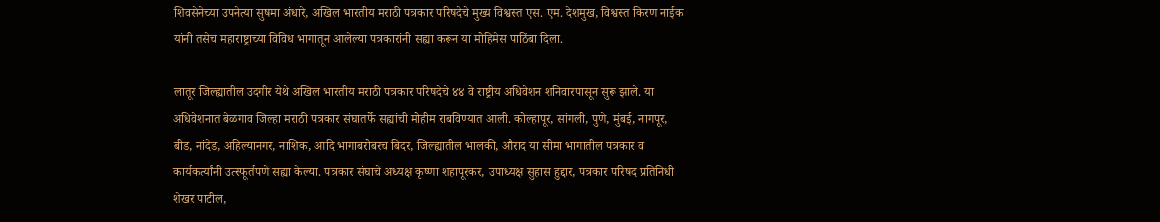शिवसेनेच्या उपनेत्या सुषमा अंधारे, अखिल भारतीय मराठी पत्रकार परिषदेचे मुख्य विश्वस्त एस. एम. देशमुख, विश्वस्त किरण नाईक यांनी तसेच महाराष्ट्राच्या विविध भागातून आलेल्या पत्रकारांनी सह्या करून या मोहिमेस पाठिंबा दिला.

लातूर जिल्ह्यातील उदगीर येथे अखिल भारतीय मराठी पत्रकार परिषदेचे ४४ वे राष्ट्रीय अधिवेशन शनिवारपासून सुरू झाले. या अधिवेशनात बेळगाव जिल्हा मराठी पत्रकार संघातर्फे सह्यांची मोहीम राबविण्यात आली. कोल्हापूर, सांगली, पुणे, मुंबई, नागपूर, बीड, नांदेड, अहिल्यानगर, नाशिक, आदि भागाबरोबरच बिदर, जिल्ह्यातील भालकी, औराद या सीमा भागातील पत्रकार व कार्यकर्त्यांनी उत्स्फूर्तपणे सह्या केल्या. पत्रकार संघाचे अध्यक्ष कृष्णा शहापूरकर, उपाध्यक्ष सुहास हुद्दार, पत्रकार परिषद प्रतिनिधी शेखर पाटील,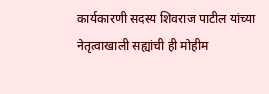कार्यकारणी सदस्य शिवराज पाटील यांच्या नेतृत्वाखाली सह्यांची ही मोहीम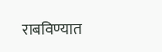राबविण्यात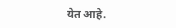येत आहे.